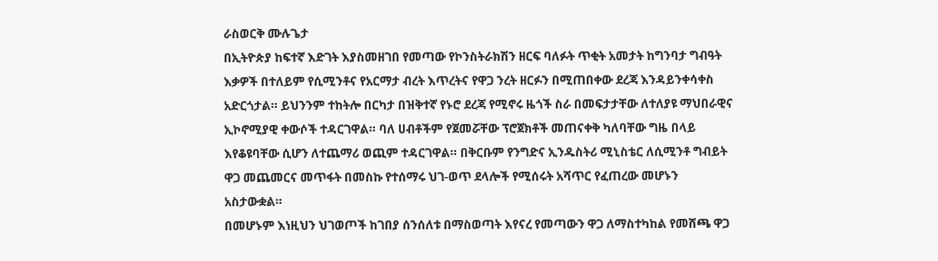ራስወርቅ ሙሉጌታ
በኢትዮጵያ ከፍተኛ እድገት እያስመዘገበ የመጣው የኮንስትራክሽን ዘርፍ ባለፉት ጥቂት አመታት ከግንባታ ግብዓት እቃዎች በተለይም የሲሚንቶና የአርማታ ብረት እጥረትና የዋጋ ንረት ዘርፉን በሚጠበቀው ደረጃ እንዳይንቀሳቀስ አድርጎታል። ይህንንም ተከትሎ በርካታ በዝቅተኛ የኑሮ ደረጃ የሚኖሩ ዜጎች ስራ በመፍታታቸው ለተለያዩ ማህበራዊና ኢኮኖሚያዊ ቀውሶች ተዳርገዋል። ባለ ሀብቶችም የጀመሯቸው ፕሮጀክቶች መጠናቀቅ ካለባቸው ግዜ በላይ እየቆዩባቸው ሲሆን ለተጨማሪ ወጪም ተዳርገዋል። በቅርቡም የንግድና ኢንዱስትሪ ሚኒስቴር ለሲሚንቶ ግብይት ዋጋ መጨመርና መጥፋት በመስኩ የተሰማሩ ህገ-ወጥ ደላሎች የሚሰሩት አሻጥር የፈጠረው መሆኑን አስታውቋል።
በመሆኑም እነዚህን ህገወጦች ከገበያ ሰንሰለቱ በማስወጣት እየናረ የመጣውን ዋጋ ለማስተካከል የመሸጫ ዋጋ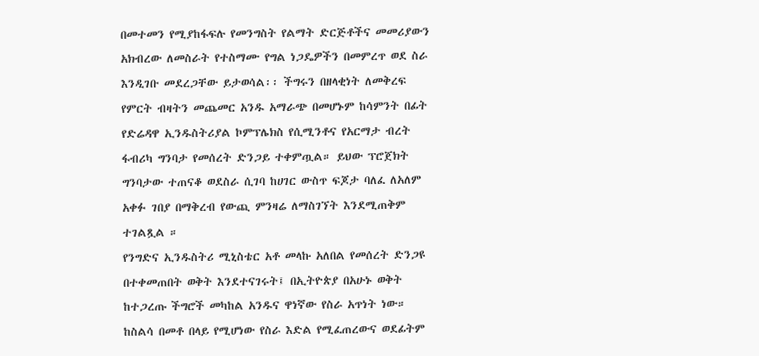በመተመን የሚያከፋፍሉ የመንግስት የልማት ድርጅቶችና መመሪያውን አክብረው ለመስራት የተስማሙ የግል ነጋዴዎችን በመምረጥ ወደ ስራ እንዲገቡ መደረጋቸው ይታወሳል፡፡ ችግሩን በዘላቂነት ለመቅረፍ የምርት ብዛትን መጨመር አንዱ አማራጭ በመሆኑም ከሳምንት በፊት የድሬዳዋ ኢንዱስትሪያል ኮምፕሌክስ የሲሚንቶና የአርማታ ብረት ፋብሪካ ግንባታ የመሰረት ድንጋይ ተቀምጧል። ይህው ፕሮጀክት ግንባታው ተጠናቆ ወደስራ ሲገባ ከሀገር ውስጥ ፍጆታ ባለፈ ለአለም አቀፉ ገበያ በማቅረብ የውጪ ምንዛሬ ለማስገኘት እንደሚጠቅም ተገልጿል ።
የንግድና ኢንዱስትሪ ሚኒስቴር አቶ መላኩ አለበል የመሰረት ድንጋዩ በተቀመጠበት ወቅት እንደተናገሩት፤ በኢትዮጵያ በአሁኑ ወቅት ከተጋረጡ ችግሮች መካከል አንዱና ዋነኛው የስራ አጥነት ነው። ከስልሳ በመቶ በላይ የሚሆነው የስራ እድል የሚፈጠረውና ወደፊትም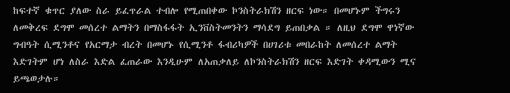ከፍተኛ ቁጥር ያለው ስራ ይፈጥራል ተብሎ የሚጠበቀው ኮንስትራክሽን ዘርፍ ነው። በመሆኑም ችግሩን ለመቅረፍ ደግሞ መሰረተ ልማትን በማስፋፋት ኢንቨስትመንትን ማሳደግ ይጠበቃል ። ለዚህ ደግሞ ዋነኛው ግብዓት ሲሚንቶና የአርማታ ብረት በመሆኑ የሲሚንቶ ፋብሪካዎች በሀገሪቱ መበራከት ለመሰረተ ልማት እድገትም ሆነ ለስራ እድል ፈጠራው እንዲሁም ለአጠቃለይ ለኮንስትራክሽን ዘርፍ እድገት ቀዳሚውን ሚና ይጫወታሉ።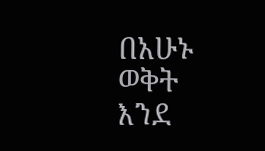በአሁኑ ወቅት እንደ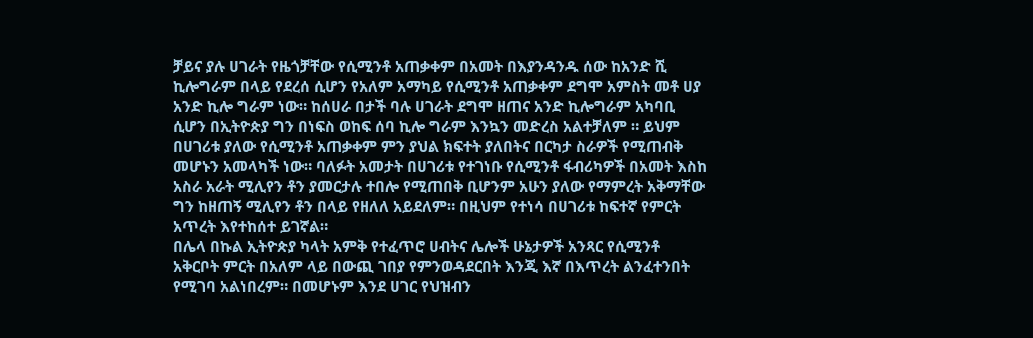ቻይና ያሉ ሀገራት የዜጎቻቸው የሲሚንቶ አጠቃቀም በአመት በእያንዳንዱ ሰው ከአንድ ሺ ኪሎግራም በላይ የደረሰ ሲሆን የአለም አማካይ የሲሚንቶ አጠቃቀም ደግሞ አምስት መቶ ሀያ አንድ ኪሎ ግራም ነው። ከሰሀራ በታች ባሉ ሀገራት ደግሞ ዘጠና አንድ ኪሎግራም አካባቢ ሲሆን በኢትዮጵያ ግን በነፍስ ወከፍ ሰባ ኪሎ ግራም እንኳን መድረስ አልተቻለም ። ይህም በሀገሪቱ ያለው የሲሚንቶ አጠቃቀም ምን ያህል ክፍተት ያለበትና በርካታ ስራዎች የሚጠብቅ መሆኑን አመላካች ነው። ባለፉት አመታት በሀገሪቱ የተገነቡ የሲሚንቶ ፋብሪካዎች በአመት እስከ አስራ አራት ሚሊየን ቶን ያመርታሉ ተበሎ የሚጠበቅ ቢሆንም አሁን ያለው የማምረት አቅማቸው ግን ከዘጠኝ ሚሊየን ቶን በላይ የዘለለ አይደለም። በዚህም የተነሳ በሀገሪቱ ከፍተኛ የምርት አጥረት እየተከሰተ ይገኛል።
በሌላ በኩል ኢትዮጵያ ካላት አምቅ የተፈጥሮ ሀብትና ሌሎች ሁኔታዎች አንጻር የሲሚንቶ አቅርቦት ምርት በአለም ላይ በውጪ ገበያ የምንወዳደርበት እንጂ እኛ በእጥረት ልንፈተንበት የሚገባ አልነበረም። በመሆኑም እንደ ሀገር የህዝብን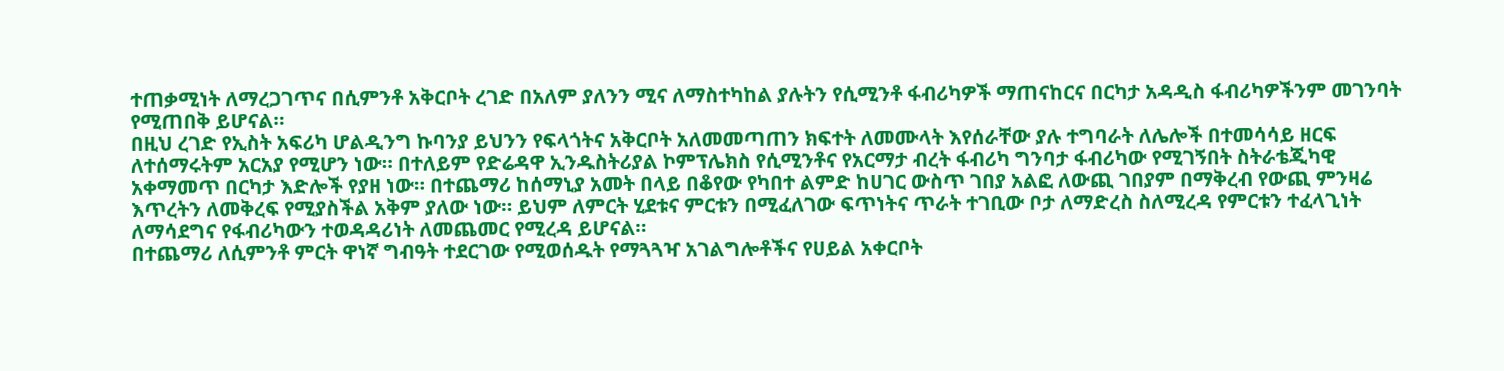ተጠቃሚነት ለማረጋገጥና በሲምንቶ አቅርቦት ረገድ በአለም ያለንን ሚና ለማስተካከል ያሉትን የሲሚንቶ ፋብሪካዎች ማጠናከርና በርካታ አዳዲስ ፋብሪካዎችንም መገንባት የሚጠበቅ ይሆናል።
በዚህ ረገድ የኢስት አፍሪካ ሆልዲንግ ኩባንያ ይህንን የፍላጎትና አቅርቦት አለመመጣጠን ክፍተት ለመሙላት እየሰራቸው ያሉ ተግባራት ለሌሎች በተመሳሳይ ዘርፍ ለተሰማሩትም አርአያ የሚሆን ነው። በተለይም የድሬዳዋ ኢንዱስትሪያል ኮምፕሌክስ የሲሚንቶና የአርማታ ብረት ፋብሪካ ግንባታ ፋብሪካው የሚገኝበት ስትራቴጂካዊ አቀማመጥ በርካታ እድሎች የያዘ ነው። በተጨማሪ ከሰማኒያ አመት በላይ በቆየው የካበተ ልምድ ከሀገር ውስጥ ገበያ አልፎ ለውጪ ገበያም በማቅረብ የውጪ ምንዛሬ እጥረትን ለመቅረፍ የሚያስችል አቅም ያለው ነው። ይህም ለምርት ሂደቱና ምርቱን በሚፈለገው ፍጥነትና ጥራት ተገቢው ቦታ ለማድረስ ስለሚረዳ የምርቱን ተፈላጊነት ለማሳደግና የፋብሪካውን ተወዳዳሪነት ለመጨመር የሚረዳ ይሆናል።
በተጨማሪ ለሲምንቶ ምርት ዋነኛ ግብዓት ተደርገው የሚወሰዱት የማጓጓዣ አገልግሎቶችና የሀይል አቀርቦት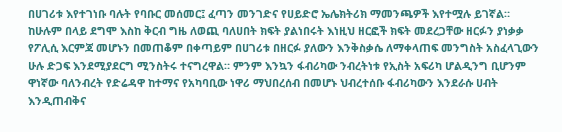በሀገሪቱ እየተገነቡ ባሉት የባቡር መሰመር፤ ፈጣን መንገድና የሀይድሮ ኤሌክትሪክ ማመንጫዎች እየተሟሉ ይገኛል። ከሁሉም በላይ ደግሞ እስከ ቅርብ ግዜ ለወጪ ባለሀበት ክፍት ያልነበሩት እነዚህ ዘርፎች ክፍት መደረጋቸው ዘርፉን ያነቃቃ የፖሊሲ እርምጃ መሆኑን በመጠቆም በቀጣይም በሀገሪቱ በዘርፉ ያለውን እንቅስቃሴ ለማቀላጠፍ መንግስት አስፈላጊውን ሁሉ ድጋፍ እንደሚያደርግ ሚንስትሩ ተናግረዋል። ምንም እንኳን ፋብሪካው ንብረትነቱ የኢስት አፍሪካ ሆልዲንግ ቢሆንም ዋነኛው ባለንብረት የድሬዳዋ ከተማና የአካባቢው ነዋሪ ማህበረሰብ በመሆኑ ህብረተሰቡ ፋብሪካውን እንደራሱ ሀብት እንዲጠብቅና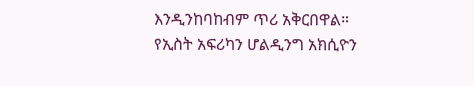እንዲንከባከብም ጥሪ አቅርበዋል።
የኢስት አፍሪካን ሆልዲንግ አክሲዮን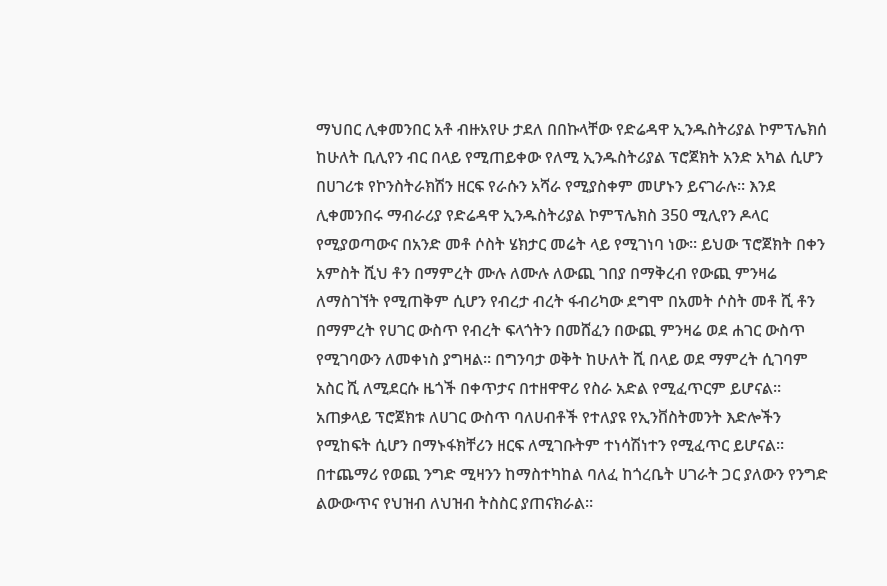ማህበር ሊቀመንበር አቶ ብዙአየሁ ታደለ በበኩላቸው የድሬዳዋ ኢንዱስትሪያል ኮምፕሌክሰ ከሁለት ቢሊየን ብር በላይ የሚጠይቀው የለሚ ኢንዱስትሪያል ፕሮጀክት አንድ አካል ሲሆን በሀገሪቱ የኮንስትራክሽን ዘርፍ የራሱን አሻራ የሚያስቀም መሆኑን ይናገራሉ። እንደ ሊቀመንበሩ ማብራሪያ የድሬዳዋ ኢንዱስትሪያል ኮምፕሌክስ 350 ሚሊየን ዶላር የሚያወጣውና በአንድ መቶ ሶስት ሄክታር መሬት ላይ የሚገነባ ነው። ይህው ፕሮጀክት በቀን አምስት ሺህ ቶን በማምረት ሙሉ ለሙሉ ለውጪ ገበያ በማቅረብ የውጪ ምንዛሬ ለማስገኘት የሚጠቅም ሲሆን የብረታ ብረት ፋብሪካው ደግሞ በአመት ሶስት መቶ ሺ ቶን በማምረት የሀገር ውስጥ የብረት ፍላጎትን በመሸፈን በውጪ ምንዛሬ ወደ ሐገር ውስጥ የሚገባውን ለመቀነስ ያግዛል። በግንባታ ወቅት ከሁለት ሺ በላይ ወደ ማምረት ሲገባም አስር ሺ ለሚደርሱ ዜጎች በቀጥታና በተዘዋዋሪ የስራ አድል የሚፈጥርም ይሆናል።
አጠቃላይ ፕሮጀክቱ ለሀገር ውስጥ ባለሀብቶች የተለያዩ የኢንቨስትመንት እድሎችን የሚከፍት ሲሆን በማኑፋክቸሪን ዘርፍ ለሚገቡትም ተነሳሽነተን የሚፈጥር ይሆናል። በተጨማሪ የወጪ ንግድ ሚዛንን ከማስተካከል ባለፈ ከጎረቤት ሀገራት ጋር ያለውን የንግድ ልውውጥና የህዝብ ለህዝብ ትስስር ያጠናክራል።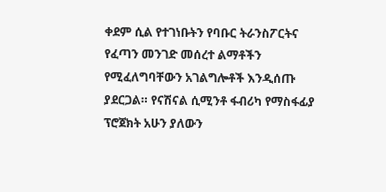ቀደም ሲል የተገነቡትን የባቡር ትራንስፖርትና የፈጣን መንገድ መሰረተ ልማቶችን የሚፈለግባቸውን አገልግሎቶች እንዲሰጡ ያደርጋል። የናሽናል ሲሚንቶ ፋብሪካ የማስፋፊያ ፕሮጀክት አሁን ያለውን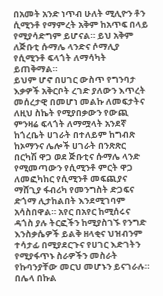በአመት አንድ ነጥብ ሁለት ሚሊዮን ቶን ሲሚንቶ የማምረት አቅም ከአጥፍ በላይ የሚያሳድግም ይሆናል። ይህ አቅም ለጅቡቲ ሱማሌ ላንድና ሶማሊያ የሲሚንቶ ፍላጎት ለማሳካት ይጠቅማል።
ይህም ሆኖ በሀገር ውስጥ የግንባታ እቃዎች አቅርቦት ረገድ ያለውን እጥረት መሰረታዊ በመሆነ መልኩ ለመፍታትና ለዚህ ስኬት የሚያበቃውን የውጪ ምንዛሬ ፍላጎት ለማሟላት አንደኛ ከጎረቤት ሀገራት በተለይም ከግብጽ ከኦማንና ሌሎች ሀገራት በንጽጽር በርካሽ ዋጋ ወደ ጅቡቲና ሱማሌ ላንድ የሚመጣውን የሲሚንቶ ምርት ዋጋ ለመፎካከር የሲሚንቶ መፍጪያና ማሸጊያ ፋብሪካ የመንግስት ድጋፍና ድጎማ ሊታከልበት እንደሚገባም አሳስበዋል። አየር በአየር ከሚሰሩና ዳጎስ ያሉ ትርፎችን ከሚያስገኙ የንግድ እንስቃሴዎች ይልቅ ዘላቂና ህዝብንም ተሳታፊ በሚያደርጉና የሀገር እድገትን የሚያፋጥኑ ስራዎችን መስራት የኩባንያቸው መርህ መሆኑን ይናገራሉ። በሌላ በኩል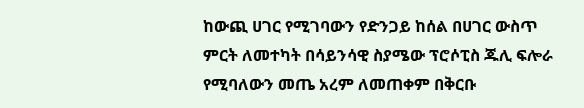ከውጪ ሀገር የሚገባውን የድንጋይ ከሰል በሀገር ውስጥ ምርት ለመተካት በሳይንሳዊ ስያሜው ፕሮሶፒስ ጁሊ ፍሎራ የሚባለውን መጤ አረም ለመጠቀም በቅርቡ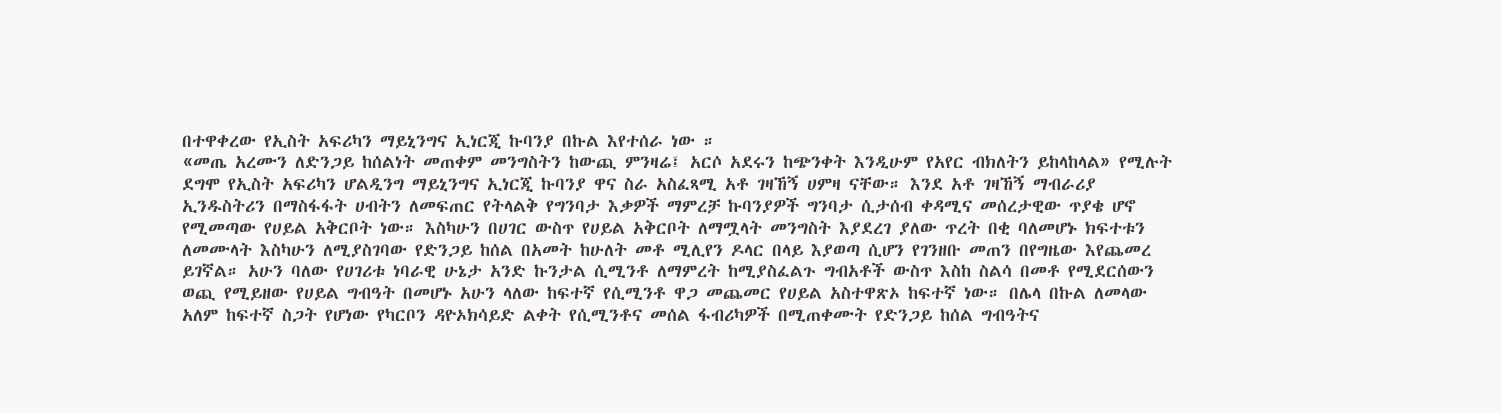በተዋቀረው የኢስት አፍሪካን ማይኒንግና ኢነርጂ ኩባንያ በኩል እየተሰራ ነው ።
«መጤ አረሙን ለድንጋይ ከሰልነት መጠቀም መንግስትን ከውጪ ምንዛሬ፤ አርሶ አደሩን ከጭንቀት እንዲሁም የአየር ብክለትን ይከላከላል» የሚሉት ደግሞ የኢስት አፍሪካን ሆልዲንግ ማይኒንግና ኢነርጂ ኩባንያ ዋና ስራ አስፈጻሚ አቶ ገዛኸኝ ሀምዛ ናቸው። እንደ አቶ ገዛኸኝ ማብራሪያ ኢንዱስትሪን በማስፋፋት ሀብትን ለመፍጠር የትላልቅ የግንባታ እቃዎች ማምረቻ ኩባንያዎች ግንባታ ሲታሰብ ቀዳሚና መሰረታዊው ጥያቄ ሆኖ የሚመጣው የሀይል አቅርቦት ነው። እስካሁን በሀገር ውስጥ የሀይል አቅርቦት ለማሟላት መንግስት እያደረገ ያለው ጥረት በቂ ባለመሆኑ ክፍተቱን ለመሙላት እስካሁን ለሚያስገባው የድንጋይ ከሰል በአመት ከሁለት መቶ ሚሊየን ዶላር በላይ እያወጣ ሲሆን የገንዘቡ መጠን በየግዜው እየጨመረ ይገኛል። አሁን ባለው የሀገሪቱ ነባራዊ ሁኔታ አንድ ኩንታል ሲሚንቶ ለማምረት ከሚያስፈልጉ ግብአቶች ውስጥ እስከ ስልሳ በመቶ የሚደርሰውን ወጪ የሚይዘው የሀይል ግብዓት በመሆኑ አሁን ላለው ከፍተኛ የሲሚንቶ ዋጋ መጨመር የሀይል አስተዋጽኦ ከፍተኛ ነው። በሌላ በኩል ለመላው አለም ከፍተኛ ስጋት የሆነው የካርቦን ዳዮኦክሳይድ ልቀት የሲሚንቶና መሰል ፋብሪካዎች በሚጠቀሙት የድንጋይ ከሰል ግብዓትና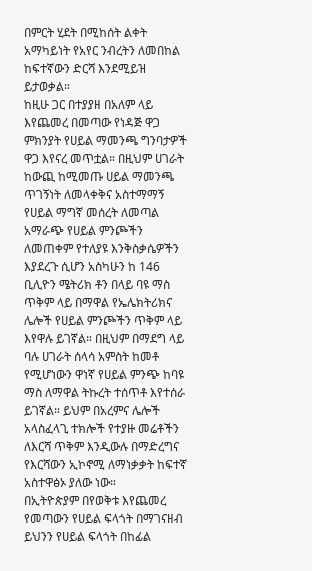በምርት ሂደት በሚከሰት ልቀት አማካይነት የአየር ንብረትን ለመበከል ከፍተኛውን ድርሻ እንደሚይዝ ይታወቃል።
ከዚሁ ጋር በተያያዘ በአለም ላይ እየጨመረ በመጣው የነዳጅ ዋጋ ምክንያት የሀይል ማመንጫ ግንባታዎች ዋጋ እየናረ መጥቷል። በዚህም ሀገራት ከውጪ ከሚመጡ ሀይል ማመንጫ ጥገኝነት ለመላቀቅና አስተማማኝ የሀይል ማግኛ መሰረት ለመጣል አማራጭ የሀይል ምንጮችን ለመጠቀም የተለያዩ እንቅስቃሴዎችን እያደረጉ ሲሆን አስካሁን ከ 146 ቢሊዮን ሜትሪክ ቶን በላይ ባዩ ማስ ጥቅም ላይ በማዋል የኤሌክትሪክና ሌሎች የሀይል ምንጮችን ጥቅም ላይ እየዋሉ ይገኛል። በዚህም በማደግ ላይ ባሉ ሀገራት ሰላሳ አምስት ከመቶ የሚሆነውን ዋነኛ የሀይል ምንጭ ከባዩ ማስ ለማዋል ትኩረት ተሰጥቶ እየተሰራ ይገኛል። ይህም በአረምና ሌሎች አላስፈላጊ ተክሎች የተያዙ መሬቶችን ለእርሻ ጥቅም እንዲውሉ በማድረግና የእርሻውን ኢኮኖሚ ለማነቃቃት ከፍተኛ አስተዋፅኦ ያለው ነው።
በኢትዮጵያም በየወቅቱ እየጨመረ የመጣውን የሀይል ፍላጎት በማገናዘብ ይህንን የሀይል ፍላጎት በከፊል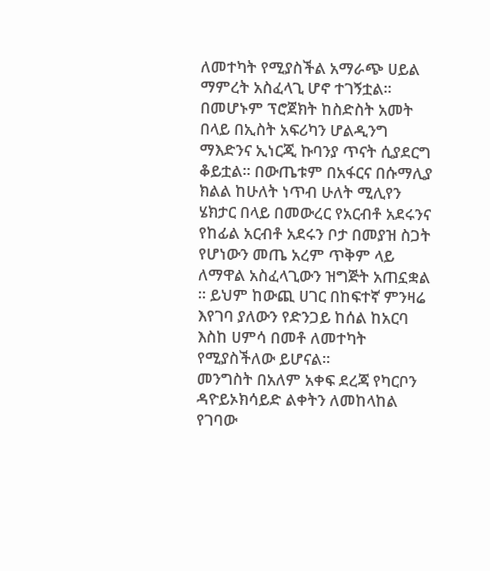ለመተካት የሚያስችል አማራጭ ሀይል ማምረት አስፈላጊ ሆኖ ተገኝቷል። በመሆኑም ፕሮጀክት ከስድስት አመት በላይ በኢስት አፍሪካን ሆልዲንግ ማእድንና ኢነርጂ ኩባንያ ጥናት ሲያደርግ ቆይቷል። በውጤቱም በአፋርና በሱማሊያ ክልል ከሁለት ነጥብ ሁለት ሚሊየን ሄክታር በላይ በመውረር የአርብቶ አደሩንና የከፊል አርብቶ አደሩን ቦታ በመያዝ ስጋት የሆነውን መጤ አረም ጥቅም ላይ ለማዋል አስፈላጊውን ዝግጅት አጠኗቋል ። ይህም ከውጪ ሀገር በከፍተኛ ምንዛሬ እየገባ ያለውን የድንጋይ ከሰል ከአርባ እስከ ሀምሳ በመቶ ለመተካት የሚያስችለው ይሆናል።
መንግስት በአለም አቀፍ ደረጃ የካርቦን ዳዮይኦክሳይድ ልቀትን ለመከላከል የገባው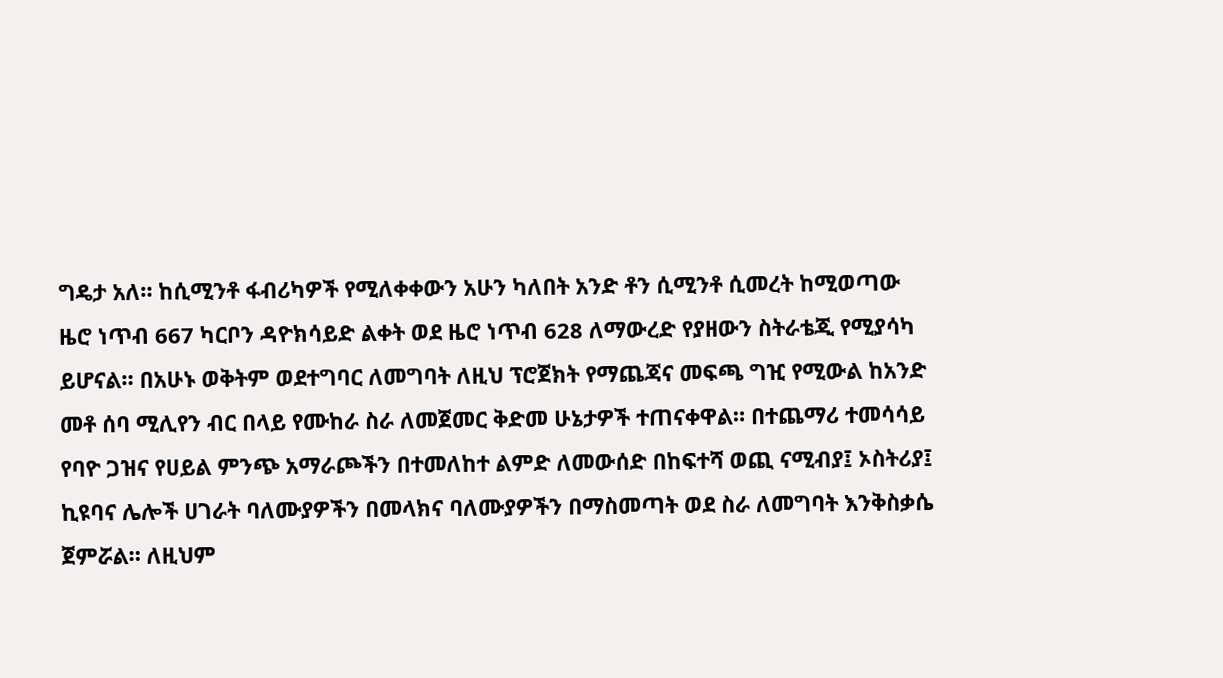ግዴታ አለ። ከሲሚንቶ ፋብሪካዎች የሚለቀቀውን አሁን ካለበት አንድ ቶን ሲሚንቶ ሲመረት ከሚወጣው ዜሮ ነጥብ 667 ካርቦን ዳዮክሳይድ ልቀት ወደ ዜሮ ነጥብ 628 ለማውረድ የያዘውን ስትራቴጂ የሚያሳካ ይሆናል። በአሁኑ ወቅትም ወደተግባር ለመግባት ለዚህ ፕሮጀክት የማጨጃና መፍጫ ግዢ የሚውል ከአንድ መቶ ሰባ ሚሊየን ብር በላይ የሙከራ ስራ ለመጀመር ቅድመ ሁኔታዎች ተጠናቀዋል። በተጨማሪ ተመሳሳይ የባዮ ጋዝና የሀይል ምንጭ አማራጮችን በተመለከተ ልምድ ለመውሰድ በከፍተሻ ወጪ ናሚብያ፤ ኦስትሪያ፤ ኪዩባና ሌሎች ሀገራት ባለሙያዎችን በመላክና ባለሙያዎችን በማስመጣት ወደ ስራ ለመግባት እንቅስቃሴ ጀምሯል። ለዚህም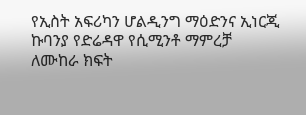የኢስት አፍሪካን ሆልዲንግ ማዕድንና ኢነርጂ ኩባንያ የድሬዳዋ የሲሚንቶ ማምረቻ ለሙከራ ክፍት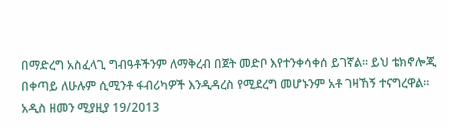በማድረግ አስፈላጊ ግብዓቶችንም ለማቅረብ በጀት መድቦ እየተንቀሳቀሰ ይገኛል። ይህ ቴክኖሎጂ በቀጣይ ለሁሉም ሲሚንቶ ፋብሪካዎች እንዲዳረስ የሚደረግ መሆኑንም አቶ ገዛኸኝ ተናግረዋል።
አዲስ ዘመን ሚያዚያ 19/2013